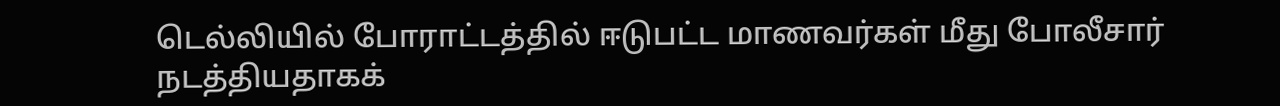டெல்லியில் போராட்டத்தில் ஈடுபட்ட மாணவர்கள் மீது போலீசார் நடத்தியதாகக்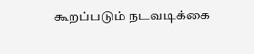கூறப்படும் நடவடிக்கை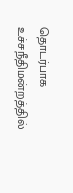தொடர்பாக உச்சநீதிமன்றத்தில்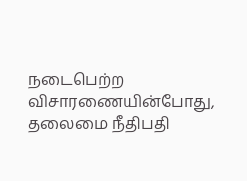நடைபெற்ற விசாரணையின்போது, தலைமை நீதிபதி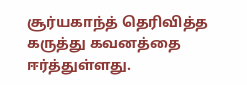சூர்யகாந்த் தெரிவித்த கருத்து கவனத்தை ஈர்த்துள்ளது.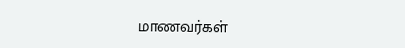மாணவர்கள்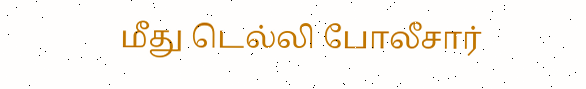மீது டெல்லி போலீசார்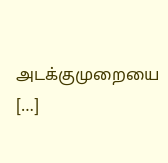அடக்குமுறையை […]